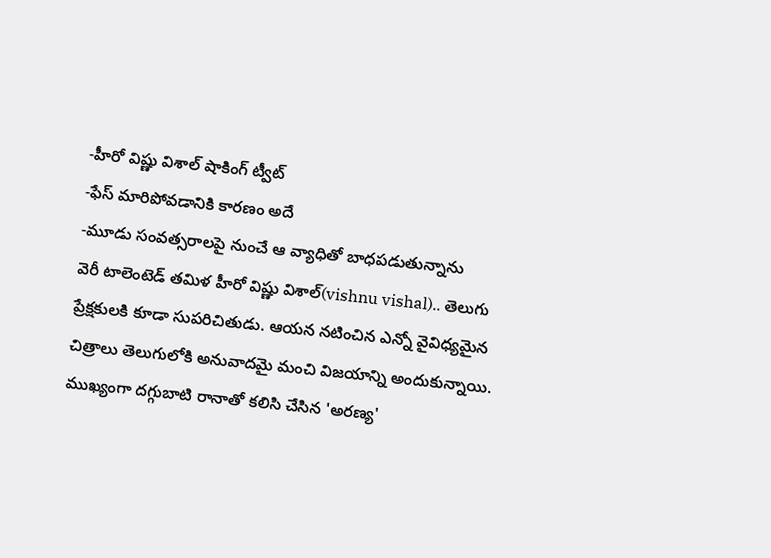-హీరో విష్ణు విశాల్ షాకింగ్ ట్వీట్
-ఫేస్ మారిపోవడానికి కారణం అదే
-మూడు సంవత్సరాలపై నుంచే ఆ వ్యాధితో బాధపడుతున్నాను
వెరీ టాలెంటెడ్ తమిళ హీరో విష్ణు విశాల్(vishnu vishal).. తెలుగు ప్రేక్షకులకి కూడా సుపరిచితుడు. ఆయన నటించిన ఎన్నో వైవిధ్యమైన చిత్రాలు తెలుగులోకి అనువాదమై మంచి విజయాన్ని అందుకున్నాయి. ముఖ్యంగా దగ్గుబాటి రానాతో కలిసి చేసిన 'అరణ్య'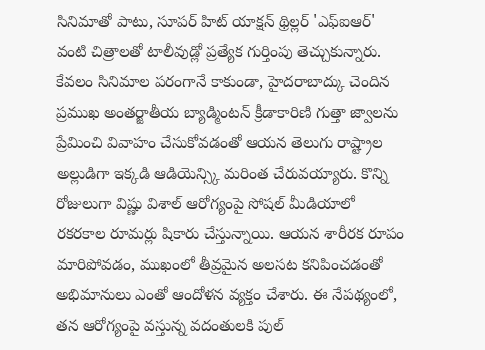సినిమాతో పాటు, సూపర్ హిట్ యాక్షన్ థ్రిల్లర్ 'ఎఫ్ఐఆర్' వంటి చిత్రాలతో టాలీవుడ్లో ప్రత్యేక గుర్తింపు తెచ్చుకున్నారు. కేవలం సినిమాల పరంగానే కాకుండా, హైదరాబాద్కు చెందిన ప్రముఖ అంతర్జాతీయ బ్యాడ్మింటన్ క్రీడాకారిణి గుత్తా జ్వాలను ప్రేమించి వివాహం చేసుకోవడంతో ఆయన తెలుగు రాష్ట్రాల అల్లుడిగా ఇక్కడి ఆడియెన్స్కి మరింత చేరువయ్యారు. కొన్ని రోజులుగా విష్ణు విశాల్ ఆరోగ్యంపై సోషల్ మీడియాలో రకరకాల రూమర్లు షికారు చేస్తున్నాయి. ఆయన శారీరక రూపం మారిపోవడం, ముఖంలో తీవ్రమైన అలసట కనిపించడంతో అభిమానులు ఎంతో ఆందోళన వ్యక్తం చేశారు. ఈ నేపథ్యంలో, తన ఆరోగ్యంపై వస్తున్న వదంతులకి పుల్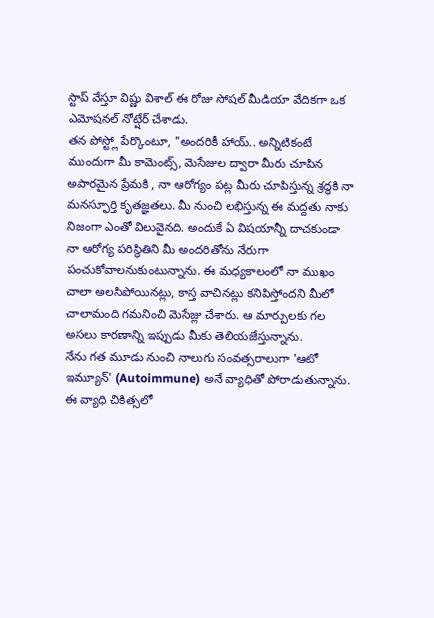స్టాప్ వేస్తూ విష్ణు విశాల్ ఈ రోజు సోషల్ మీడియా వేదికగా ఒక ఎమోషనల్ నోట్షేర్ చేశాడు.
తన పోస్ట్లో పేర్కొంటూ, "అందరికీ హాయ్.. అన్నిటికంటే ముందుగా మీ కామెంట్స్, మెసేజుల ద్వారా మీరు చూపిన అపారమైన ప్రేమకి , నా ఆరోగ్యం పట్ల మీరు చూపిస్తున్న శ్రద్ధకి నా మనస్ఫూర్తి కృతజ్ఞతలు. మీ నుంచి లభిస్తున్న ఈ మద్దతు నాకు నిజంగా ఎంతో విలువైనది. అందుకే ఏ విషయాన్నీ దాచకుండా నా ఆరోగ్య పరిస్థితిని మీ అందరితోను నేరుగా పంచుకోవాలనుకుంటున్నాను. ఈ మధ్యకాలంలో నా ముఖం చాలా అలసిపోయినట్లు, కాస్త వాచినట్లు కనిపిస్తోందని మీలో చాలామంది గమనించి మెసేజ్లు చేశారు. ఆ మార్పులకు గల అసలు కారణాన్ని ఇప్పుడు మీకు తెలియజేస్తున్నాను.
నేను గత మూడు నుంచి నాలుగు సంవత్సరాలుగా 'ఆటో ఇమ్యూన్' (Autoimmune) అనే వ్యాధితో పోరాడుతున్నాను. ఈ వ్యాధి చికిత్సలో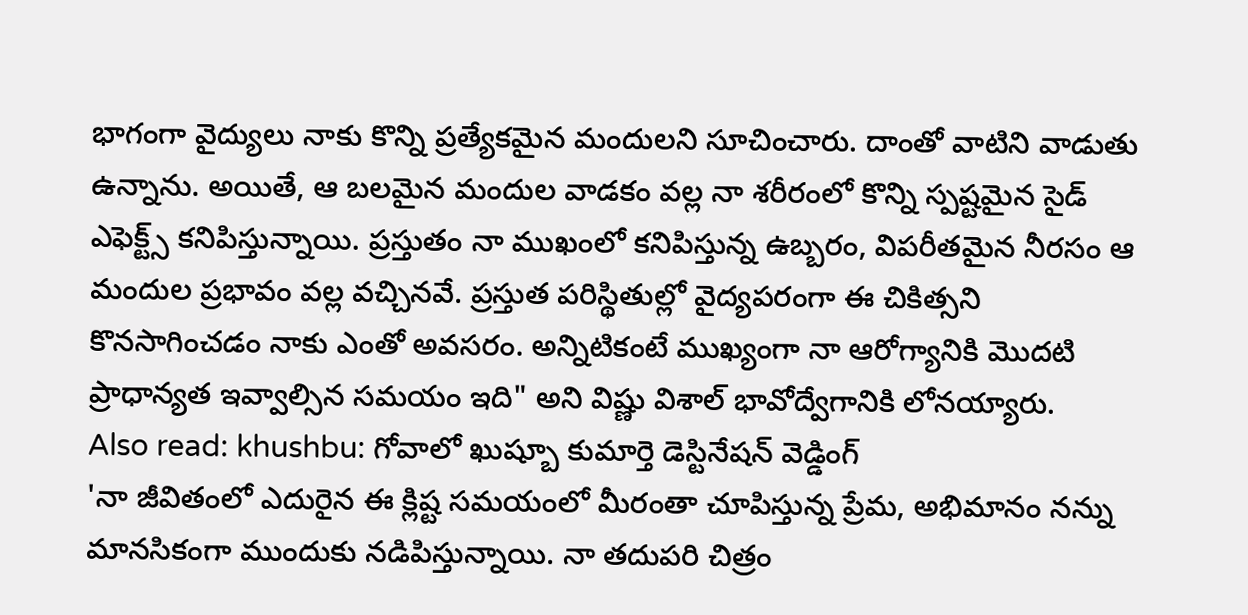భాగంగా వైద్యులు నాకు కొన్ని ప్రత్యేకమైన మందులని సూచించారు. దాంతో వాటిని వాడుతు ఉన్నాను. అయితే, ఆ బలమైన మందుల వాడకం వల్ల నా శరీరంలో కొన్ని స్పష్టమైన సైడ్ ఎఫెక్ట్స్ కనిపిస్తున్నాయి. ప్రస్తుతం నా ముఖంలో కనిపిస్తున్న ఉబ్బరం, విపరీతమైన నీరసం ఆ మందుల ప్రభావం వల్ల వచ్చినవే. ప్రస్తుత పరిస్థితుల్లో వైద్యపరంగా ఈ చికిత్సని కొనసాగించడం నాకు ఎంతో అవసరం. అన్నిటికంటే ముఖ్యంగా నా ఆరోగ్యానికి మొదటి ప్రాధాన్యత ఇవ్వాల్సిన సమయం ఇది" అని విష్ణు విశాల్ భావోద్వేగానికి లోనయ్యారు.
Also read: khushbu: గోవాలో ఖుష్బూ కుమార్తె డెస్టినేషన్ వెడ్డింగ్
'నా జీవితంలో ఎదురైన ఈ క్లిష్ట సమయంలో మీరంతా చూపిస్తున్న ప్రేమ, అభిమానం నన్ను మానసికంగా ముందుకు నడిపిస్తున్నాయి. నా తదుపరి చిత్రం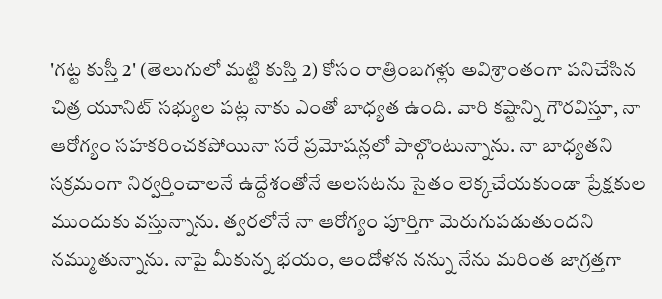'గట్ట కుస్తీ 2' (తెలుగులో మట్టి కుస్తి 2) కోసం రాత్రింబగళ్లు అవిశ్రాంతంగా పనిచేసిన చిత్ర యూనిట్ సభ్యుల పట్ల నాకు ఎంతో బాధ్యత ఉంది. వారి కష్టాన్ని గౌరవిస్తూ, నా ఆరోగ్యం సహకరించకపోయినా సరే ప్రమోషన్లలో పాల్గొంటున్నాను. నా బాధ్యతని సక్రమంగా నిర్వర్తించాలనే ఉద్దేశంతోనే అలసటను సైతం లెక్కచేయకుండా ప్రేక్షకుల ముందుకు వస్తున్నాను. త్వరలోనే నా ఆరోగ్యం పూర్తిగా మెరుగుపడుతుందని నమ్ముతున్నాను. నాపై మీకున్న భయం, ఆందోళన నన్ను నేను మరింత జాగ్రత్తగా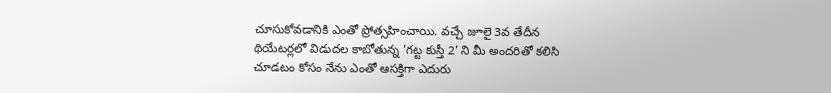చూసుకోవడానికి ఎంతో ప్రోత్సహించాయి. వచ్చే జూలై 3వ తేదీన థియేటర్లలో విడుదల కాబోతున్న 'గట్ట కుస్తీ 2' ని మీ అందరితో కలిసి చూడటం కోసం నేను ఎంతో ఆసక్తిగా ఎదురు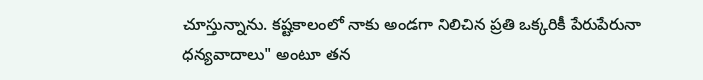చూస్తున్నాను. కష్టకాలంలో నాకు అండగా నిలిచిన ప్రతి ఒక్కరికీ పేరుపేరునా ధన్యవాదాలు" అంటూ తన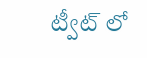ట్వీట్ లో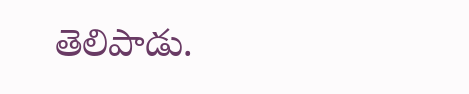తెలిపాడు.